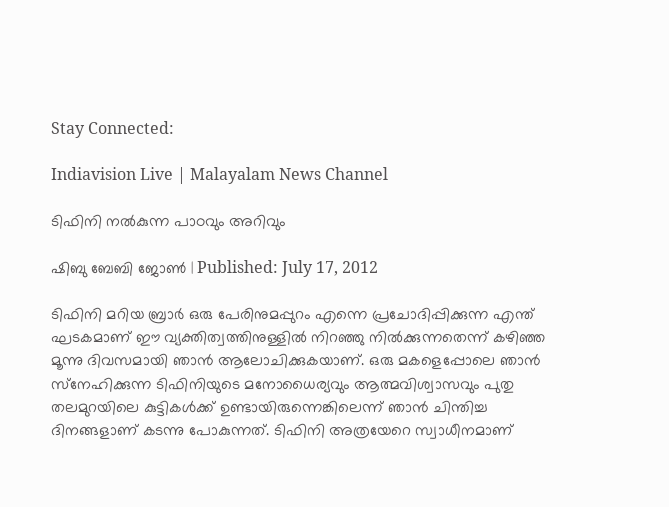Stay Connected:

Indiavision Live | Malayalam News Channel

ടിഫിനി നല്‍കുന്ന പാഠവും അറിവും

ഷിബു ബേബി ജോണ്‍ | Published: July 17, 2012

ടിഫിനി മറിയ ബ്രാര്‍ ഒരു പേരിനുമപ്പുറം എന്നെ പ്രചോദിപ്പിക്കുന്ന എന്ത് ഘടകമാണ് ഈ വ്യക്തിത്വത്തിനുള്ളില്‍ നിറഞ്ഞു നില്‍ക്കുന്നതെന്ന് കഴിഞ്ഞ മൂന്നു ദിവസമായി ഞാന്‍ ആലോചിക്കുകയാണ്. ഒരു മകളെപ്പോലെ ഞാന്‍ സ്‌നേഹിക്കുന്ന ടിഫിനിയുടെ മനോധൈര്യവും ആത്മവിശ്വാസവും പുതു തലമുറയിലെ കുട്ടികള്‍ക്ക് ഉണ്ടായിരുന്നെങ്കിലെന്ന് ഞാന്‍ ചിന്തിച്ച ദിനങ്ങളാണ് കടന്നു പോകുന്നത്. ടിഫിനി അത്രയേറെ സ്വാധീനമാണ്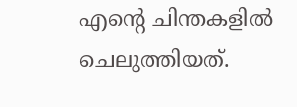എന്റെ ചിന്തകളില്‍ ചെലുത്തിയത്.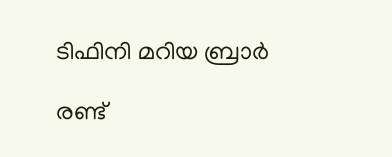ടിഫിനി മറിയ ബ്രാര്‍

രണ്ട്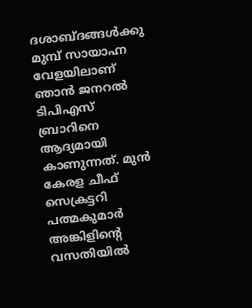ദശാബ്ദങ്ങള്‍ക്കു മുമ്പ് സായാഹ്ന വേളയിലാണ് ഞാന്‍ ജനറല്‍ ടിപിഎസ് ബ്രാറിനെ ആദ്യമായി കാണുന്നത്. മുന്‍ കേരള ചീഫ് സെക്രട്ടറി പത്മകുമാര്‍ അങ്കിളിന്റെ വസതിയില്‍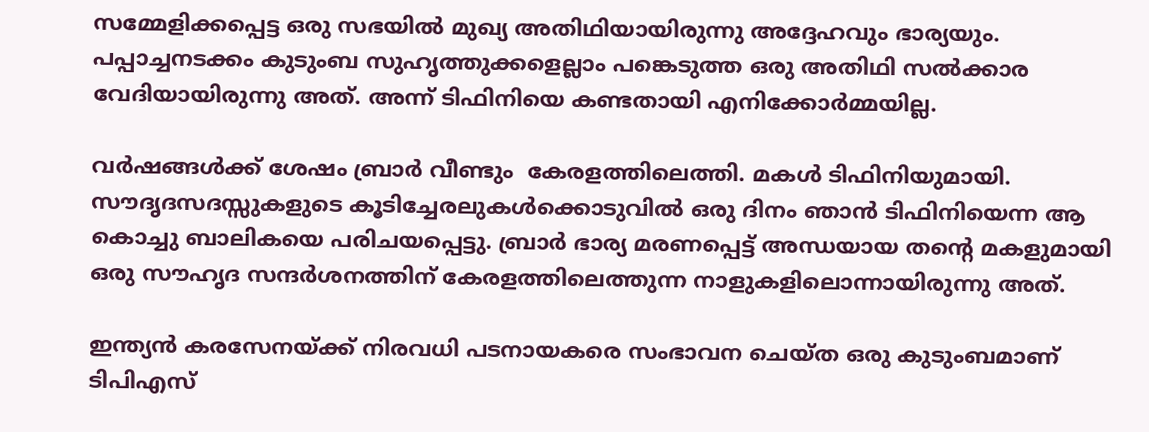സമ്മേളിക്കപ്പെട്ട ഒരു സഭയില്‍ മുഖ്യ അതിഥിയായിരുന്നു അദ്ദേഹവും ഭാര്യയും. പപ്പാച്ചനടക്കം കുടുംബ സുഹൃത്തുക്കളെല്ലാം പങ്കെടുത്ത ഒരു അതിഥി സല്‍ക്കാര വേദിയായിരുന്നു അത്. അന്ന് ടിഫിനിയെ കണ്ടതായി എനിക്കോര്‍മ്മയില്ല.

വര്‍ഷങ്ങള്‍ക്ക് ശേഷം ബ്രാര്‍ വീണ്ടും  കേരളത്തിലെത്തി. മകള്‍ ടിഫിനിയുമായി. സൗദൃദസദസ്സുകളുടെ കൂടിച്ചേരലുകള്‍ക്കൊടുവില്‍ ഒരു ദിനം ഞാന്‍ ടിഫിനിയെന്ന ആ കൊച്ചു ബാലികയെ പരിചയപ്പെട്ടു. ബ്രാര്‍ ഭാര്യ മരണപ്പെട്ട് അന്ധയായ തന്റെ മകളുമായി ഒരു സൗഹൃദ സന്ദര്‍ശനത്തിന് കേരളത്തിലെത്തുന്ന നാളുകളിലൊന്നായിരുന്നു അത്.

ഇന്ത്യന്‍ കരസേനയ്ക്ക് നിരവധി പടനായകരെ സംഭാവന ചെയ്ത ഒരു കുടുംബമാണ് ടിപിഎസ്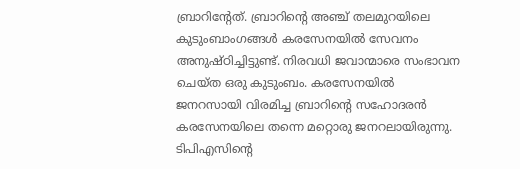ബ്രാറിന്റേത്. ബ്രാറിന്റെ അഞ്ച് തലമുറയിലെ കുടുംബാംഗങ്ങള്‍ കരസേനയില്‍ സേവനം അനുഷ്ഠിച്ചിട്ടുണ്ട്. നിരവധി ജവാന്മാരെ സംഭാവന ചെയ്ത ഒരു കുടുംബം. കരസേനയില്‍ ജനറസായി വിരമിച്ച ബ്രാറിന്റെ സഹോദരന്‍ കരസേനയിലെ തന്നെ മറ്റൊരു ജനറലായിരുന്നു. ടിപിഎസിന്റെ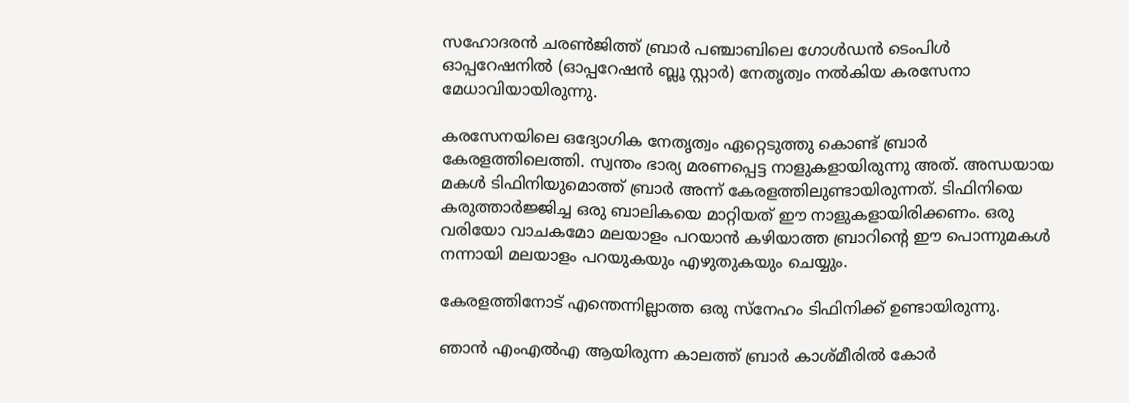സഹോദരന്‍ ചരണ്‍ജിത്ത് ബ്രാര്‍ പഞ്ചാബിലെ ഗോള്‍ഡന്‍ ടെംപിള്‍ ഓപ്പറേഷനില്‍ (ഓപ്പറേഷന്‍ ബ്ലൂ സ്റ്റാര്‍) നേതൃത്വം നല്‍കിയ കരസേനാ മേധാവിയായിരുന്നു.

കരസേനയിലെ ഒദ്യോഗിക നേതൃത്വം ഏറ്റെടുത്തു കൊണ്ട് ബ്രാര്‍ കേരളത്തിലെത്തി. സ്വന്തം ഭാര്യ മരണപ്പെട്ട നാളുകളായിരുന്നു അത്. അന്ധയായ മകള്‍ ടിഫിനിയുമൊത്ത് ബ്രാര്‍ അന്ന് കേരളത്തിലുണ്ടായിരുന്നത്. ടിഫിനിയെ കരുത്താര്‍ജ്ജിച്ച ഒരു ബാലികയെ മാറ്റിയത് ഈ നാളുകളായിരിക്കണം. ഒരു വരിയോ വാചകമോ മലയാളം പറയാന്‍ കഴിയാത്ത ബ്രാറിന്റെ ഈ പൊന്നുമകള്‍ നന്നായി മലയാളം പറയുകയും എഴുതുകയും ചെയ്യും.

കേരളത്തിനോട് എന്തെന്നില്ലാത്ത ഒരു സ്നേഹം ടിഫിനിക്ക് ഉണ്ടായിരുന്നു.

ഞാന്‍ എംഎല്‍എ ആയിരുന്ന കാലത്ത് ബ്രാര്‍ കാശ്മീരില്‍ കോര്‍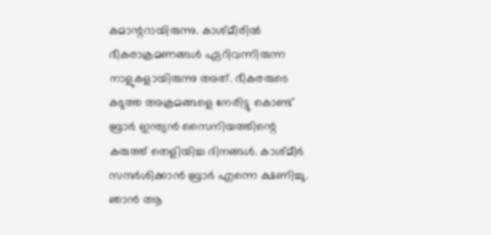കമാന്ററായിരുന്നു. കാശ്മീരില്‍ ഭീകരാക്രമണങ്ങള്‍ ഏറിവന്നിരുന്ന നാളുകളായിരുന്നു അത്. ഭീകരരുടെ കടുത്ത അക്രമങ്ങളെ നേരിട്ടു കൊണ്ട് ബ്രാര്‍ ഇന്ത്യന്‍ സൈനിയത്തിന്റെ കരുത്ത് തെളിയിച്ച ദിനങ്ങള്‍. കാശ്മീര്‍ സന്ദര്‍ശിക്കാന്‍ ബ്രാര്‍ എന്നെ ക്ഷണിച്ചു. ഞാന്‍ ആ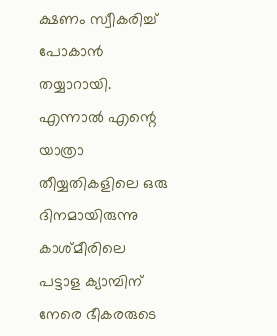ക്ഷണം സ്വീകരിച്ച് പോകാന്‍ തയ്യാറായി. എന്നാല്‍ എന്റെ യാത്രാ തീയ്യതികളിലെ ഒരു ദിനമായിരുന്നു കാശ്മീരിലെ പട്ടാള ക്യാമ്പിന് നേരെ ഭീകരരുടെ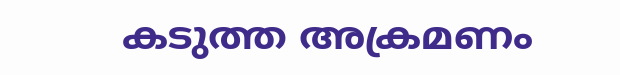കടുത്ത അക്രമണം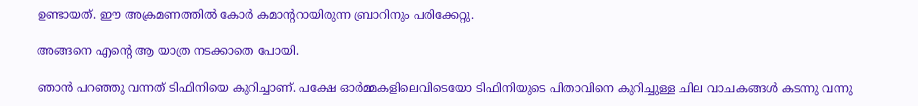ഉണ്ടായത്. ഈ അക്രമണത്തില്‍ കോര്‍ കമാന്ററായിരുന്ന ബ്രാറിനും പരിക്കേറ്റു.

അങ്ങനെ എന്റെ ആ യാത്ര നടക്കാതെ പോയി.

ഞാന്‍ പറഞ്ഞു വന്നത് ടിഫിനിയെ കുറിച്ചാണ്. പക്ഷേ ഓര്‍മ്മകളിലെവിടെയോ ടിഫിനിയുടെ പിതാവിനെ കുറിച്ചുള്ള ചില വാചകങ്ങള്‍ കടന്നു വന്നു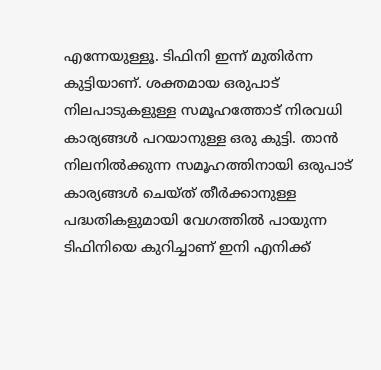എന്നേയുള്ളൂ. ടിഫിനി ഇന്ന് മുതിര്‍ന്ന കുട്ടിയാണ്. ശക്തമായ ഒരുപാട് നിലപാടുകളുള്ള സമൂഹത്തോട് നിരവധി കാര്യങ്ങള്‍ പറയാനുള്ള ഒരു കുട്ടി. താന്‍ നിലനില്‍ക്കുന്ന സമൂഹത്തിനായി ഒരുപാട് കാര്യങ്ങള്‍ ചെയ്ത് തീര്‍ക്കാനുള്ള പദ്ധതികളുമായി വേഗത്തില്‍ പായുന്ന ടിഫിനിയെ കുറിച്ചാണ് ഇനി എനിക്ക്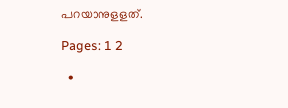പറയാനുളളത്.

Pages: 1 2

  •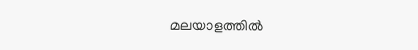മലയാളത്തില്‍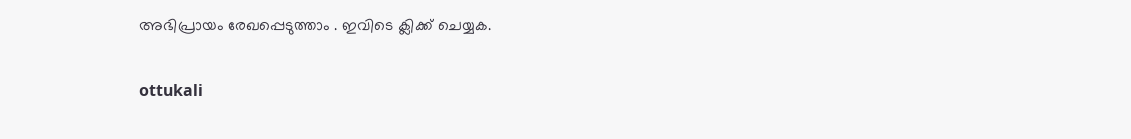അഭിപ്രായം രേഖപ്പെടുത്താം . ഇവിടെ ക്ലിക്ക് ചെയ്യക.

ottukali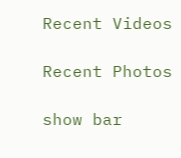Recent Videos

Recent Photos

show bar